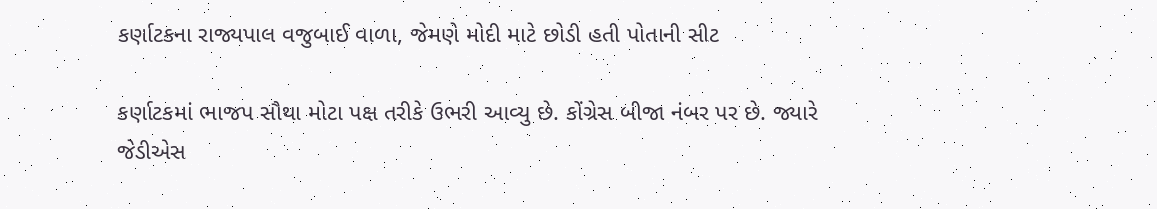કર્ણાટકના રાજ્યપાલ વજુબાઈ વાળા, જેમણે મોદી માટે છોડી હતી પોતાની સીટ

કર્ણાટકમાં ભાજપ સૌથા મોટા પક્ષ તરીકે ઉભરી આવ્યુ છે. કોંગ્રેસ બીજા નંબર પર છે. જ્યારે જેડીએસ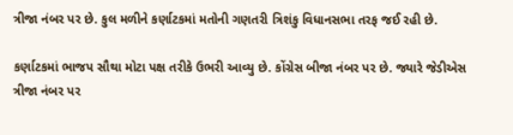ત્રીજા નંબર પર છે. કુલ મળીને કર્ણાટકમાં મતોની ગણતરી ત્રિશંકુ વિધાનસભા તરફ જઈ રહી છે.

કર્ણાટકમાં ભાજપ સૌથા મોટા પક્ષ તરીકે ઉભરી આવ્યુ છે. કોંગ્રેસ બીજા નંબર પર છે. જ્યારે જેડીએસ ત્રીજા નંબર પર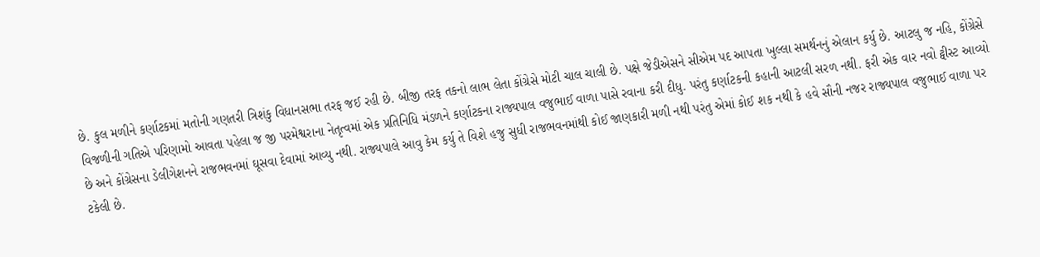છે. કુલ મળીને કર્ણાટકમાં મતોની ગણતરી ત્રિશંકુ વિધાનસભા તરફ જઈ રહી છે. બીજી તરફ તકનો લાભ લેતા કોંગ્રેસે મોટી ચાલ ચાલી છે. પક્ષે જેડીએસને સીએમ પદ આપતા ખુલ્લા સમર્થનનું એલાન કર્યુ છે. આટલુ જ નહિ, કોંગ્રેસે વિજળીની ગતિએ પરિણામો આવતા પહેલા જ જી પરમેશ્વરાના નેતૃત્વમાં એક પ્રતિનિધિ મંડળને કર્ણાટકના રાજ્યપાલ વજુભાઈ વાળા પાસે રવાના કરી દીધુ. પરંતુ કર્ણાટકની કહાની આટલી સરળ નથી. ફરી એક વાર નવો ટ્વીસ્ટ આવ્યો છે અને કોંગ્રેસના ડેલીગેશનને રાજભવનમાં ઘૂસવા દેવામાં આવ્યુ નથી. રાજ્યપાલે આવુ કેમ કર્યુ તે વિશે હજુ સુધી રાજભવનમાંથી કોઈ જાણકારી મળી નથી પરંતુ એમાં કોઈ શક નથી કે હવે સૌની નજર રાજ્યપાલ વજુભાઈ વાળા પર ટકેલી છે.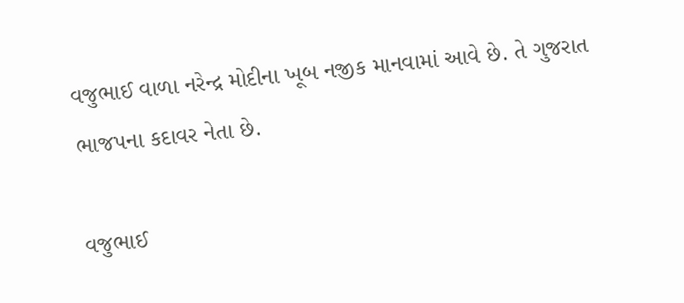વજુભાઈ વાળા નરેન્દ્ર મોદીના ખૂબ નજીક માનવામાં આવે છે. તે ગુજરાત ભાજપના કદાવર નેતા છે.

વજુભાઈ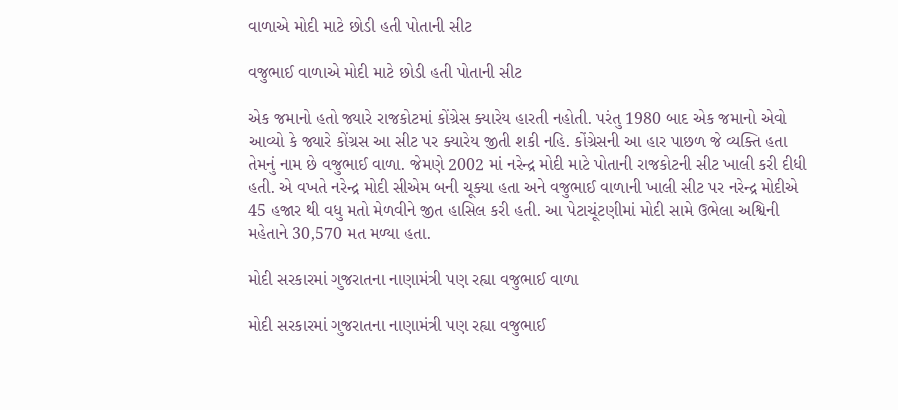વાળાએ મોદી માટે છોડી હતી પોતાની સીટ

વજુભાઈ વાળાએ મોદી માટે છોડી હતી પોતાની સીટ

એક જમાનો હતો જ્યારે રાજકોટમાં કોંગ્રેસ ક્યારેય હારતી નહોતી. પરંતુ 1980 બાદ એક જમાનો એવો આવ્યો કે જ્યારે કોંગ્રસ આ સીટ પર ક્યારેય જીતી શકી નહિ. કોંગ્રેસની આ હાર પાછળ જે વ્યક્તિ હતા તેમનું નામ છે વજુભાઈ વાળા. જેમણે 2002 માં નરેન્દ્ર મોદી માટે પોતાની રાજકોટની સીટ ખાલી કરી દીધી હતી. એ વખતે નરેન્દ્ર મોદી સીએમ બની ચૂક્યા હતા અને વજુભાઈ વાળાની ખાલી સીટ પર નરેન્દ્ર મોદીએ 45 હજાર થી વધુ મતો મેળવીને જીત હાસિલ કરી હતી. આ પેટાચૂંટણીમાં મોદી સામે ઉભેલા અશ્વિની મહેતાને 30,570 મત મળ્યા હતા.

મોદી સરકારમાં ગુજરાતના નાણામંત્રી પણ રહ્યા વજુભાઈ વાળા

મોદી સરકારમાં ગુજરાતના નાણામંત્રી પણ રહ્યા વજુભાઈ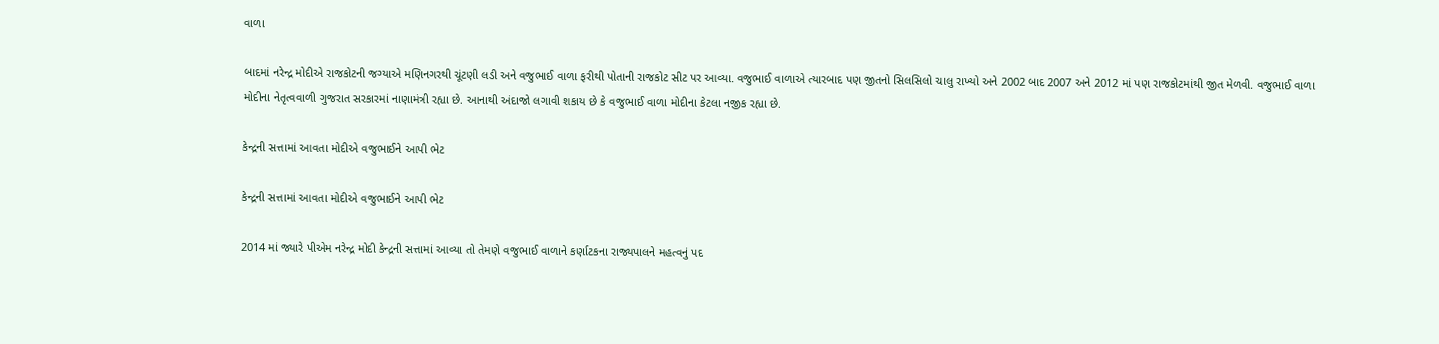વાળા

બાદમાં નરેન્દ્ર મોદીએ રાજકોટની જગ્યાએ મણિનગરથી ચૂંટણી લડી અને વજુભાઈ વાળા ફરીથી પોતાની રાજકોટ સીટ પર આવ્યા. વજુભાઈ વાળાએ ત્યારબાદ પણ જીતનો સિલસિલો ચાલુ રાખ્યો અને 2002 બાદ 2007 અને 2012 માં પણ રાજકોટમાંથી જીત મેળવી. વજુભાઈ વાળા મોદીના નેતૃત્વવાળી ગુજરાત સરકારમાં નાણામંત્રી રહ્યા છે. આનાથી અંદાજો લગાવી શકાય છે કે વજુભાઈ વાળા મોદીના કેટલા નજીક રહ્યા છે.

કેન્દ્રની સત્તામાં આવતા મોદીએ વજુભાઈને આપી ભેટ

કેન્દ્રની સત્તામાં આવતા મોદીએ વજુભાઈને આપી ભેટ

2014 માં જ્યારે પીએમ નરેન્દ્ર મોદી કેન્દ્રની સત્તામાં આવ્યા તો તેમણે વજુભાઈ વાળાને કર્ણાટકના રાજ્યપાલને મહત્વનું પદ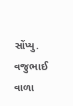સોંપ્યુ. વજુભાઈ વાળા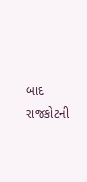બાદ રાજકોટની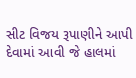સીટ વિજય રૂપાણીને આપી દેવામાં આવી જે હાલમાં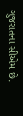ગુજરાતના સીએમ છે.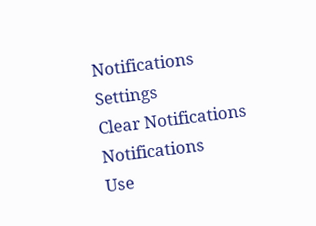Notifications
Settings
Clear Notifications
Notifications
Use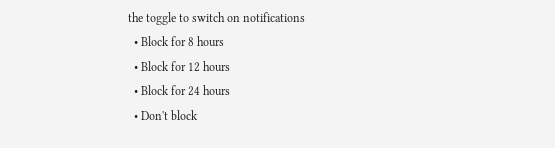the toggle to switch on notifications
  • Block for 8 hours
  • Block for 12 hours
  • Block for 24 hours
  • Don't block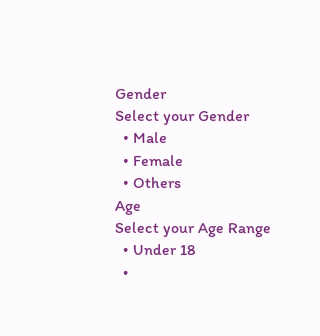Gender
Select your Gender
  • Male
  • Female
  • Others
Age
Select your Age Range
  • Under 18
  •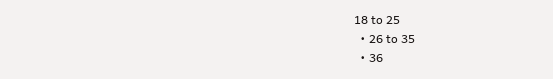18 to 25
  • 26 to 35
  • 36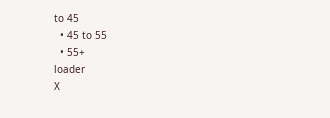to 45
  • 45 to 55
  • 55+
loader
X